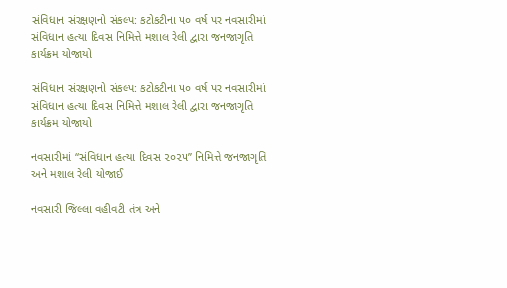સંવિધાન સંરક્ષણનો સંકલ્પ: કટોકટીના ૫૦ વર્ષ પર નવસારીમાં સંવિધાન હત્યા દિવસ નિમિત્તે મશાલ રેલી દ્વારા જનજાગૃતિ કાર્યક્રમ યોજાયો

સંવિધાન સંરક્ષણનો સંકલ્પ: કટોકટીના ૫૦ વર્ષ પર નવસારીમાં સંવિધાન હત્યા દિવસ નિમિત્તે મશાલ રેલી દ્વારા જનજાગૃતિ કાર્યક્રમ યોજાયો

નવસારીમાં “સંવિધાન હત્યા દિવસ ૨૦૨૫” નિમિત્તે જનજાગૃતિ અને મશાલ રેલી યોજાઈ

નવસારી જિલ્લા વહીવટી તંત્ર અને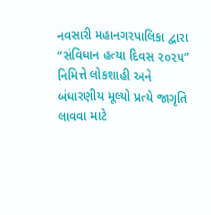નવસારી મહાનગરપાલિકા દ્વારા “સંવિધાન હત્યા દિવસ ૨૦૨૫” નિમિત્તે લોકશાહી અને બંધારણીય મૂલ્યો પ્રત્યે જાગૃતિ લાવવા માટે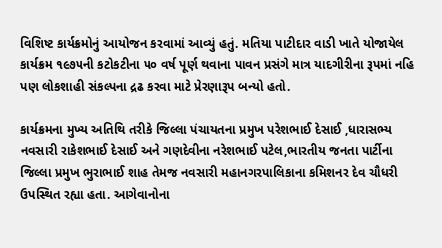વિશિષ્ટ કાર્યક્રમોનું આયોજન કરવામાં આવ્યું હતું. મતિયા પાટીદાર વાડી ખાતે યોજાયેલ કાર્યક્રમ ૧૯૭૫ની કટોકટીના ૫૦ વર્ષ પૂર્ણ થવાના પાવન પ્રસંગે માત્ર યાદગીરીના રૂપમાં નહિ પણ લોકશાહી સંકલ્પના દ્રઢ કરવા માટે પ્રેરણારૂપ બન્યો હતો.

કાર્યક્રમના મુખ્ય અતિથિ તરીકે જિલ્લા પંચાયતના પ્રમુખ પરેશભાઈ દેસાઈ ,ધારાસભ્ય નવસારી રાકેશભાઈ દેસાઈ અને ગણદેવીના નરેશભાઈ પટેલ,ભારતીય જનતા પાર્ટીના જિલ્લા પ્રમુખ ભુરાભાઈ શાહ તેમજ નવસારી મહાનગરપાલિકાના કમિશનર દેવ ચૌધરી ઉપસ્થિત રહ્યા હતા. આગેવાનોના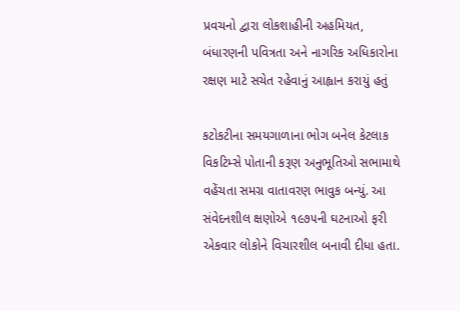પ્રવચનો દ્વારા લોકશાહીની અહમિયત, બંધારણની પવિત્રતા અને નાગરિક અધિકારોના રક્ષણ માટે સચેત રહેવાનું આહ્વાન કરાયું હતું

કટોકટીના સમયગાળાના ભોગ બનેલ કેટલાક વિકટિમ્સે પોતાની કરૂણ અનુભૂતિઓ સભામાથે વહેંચતા સમગ્ર વાતાવરણ ભાવુક બન્યું. આ સંવેદનશીલ ક્ષણોએ ૧૯૭૫ની ઘટનાઓ ફરી એકવાર લોકોને વિચારશીલ બનાવી દીધા હતા.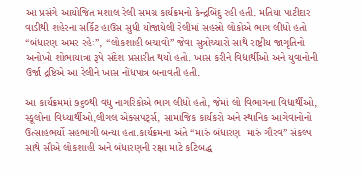આ પ્રસંગે આયોજિત મશાલ રેલી સમગ્ર કાર્યક્રમનો કેન્દ્રબિંદુ રહી હતી. મતિયા પાટીદાર વાડીથી શહેરના સર્કિટ હાઉસ સુધી યોજાયેલી રેલીમાં સહસ્રો લોકોએ ભાગ લીધો હતો “બંધારણ અમર રહેઃ”, “લોકશાહી બચાવો” જેવા સુત્રોચ્ચારો સાથે રાષ્ટ્રીય જાગૃતિનો અનોખો શોભાયાત્રા રૂપે સંદેશ પ્રસારીત થયો હતો. ખાસ કરીને વિદ્યાર્થીઓ અને યુવાનોની ઉર્જા દ્રષ્ટિએ આ રેલીને ખાસ નોંધપાત્ર બનાવતી હતી.

આ કાર્યક્રમમાં ૭૬૦થી વધુ નાગરિકોએ ભાગ લીધો હતો, જેમાં લો વિભાગના વિદ્યાર્થીઓ, સ્કૂલોના વિધ્યાર્થીઓ,લીગલ એક્સપર્ટ્સ, સામાજિક કાર્યકરો અને સ્થાનિક આગેવાનોનો ઉત્સાહભર્યો સહભાગી બન્યા હતા.કાર્યક્રમના અંતે “મારું બંધારણ  મારું ગૌરવ” સંકલ્પ સાથે સૌએ લોકશાહી અને બંધારણની રક્ષા માટે કટિબદ્ધ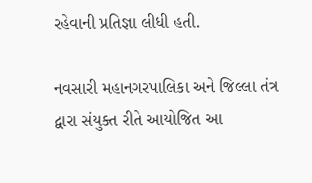રહેવાની પ્રતિજ્ઞા લીધી હતી.

નવસારી મહાનગરપાલિકા અને જિલ્લા તંત્ર દ્વારા સંયુક્ત રીતે આયોજિત આ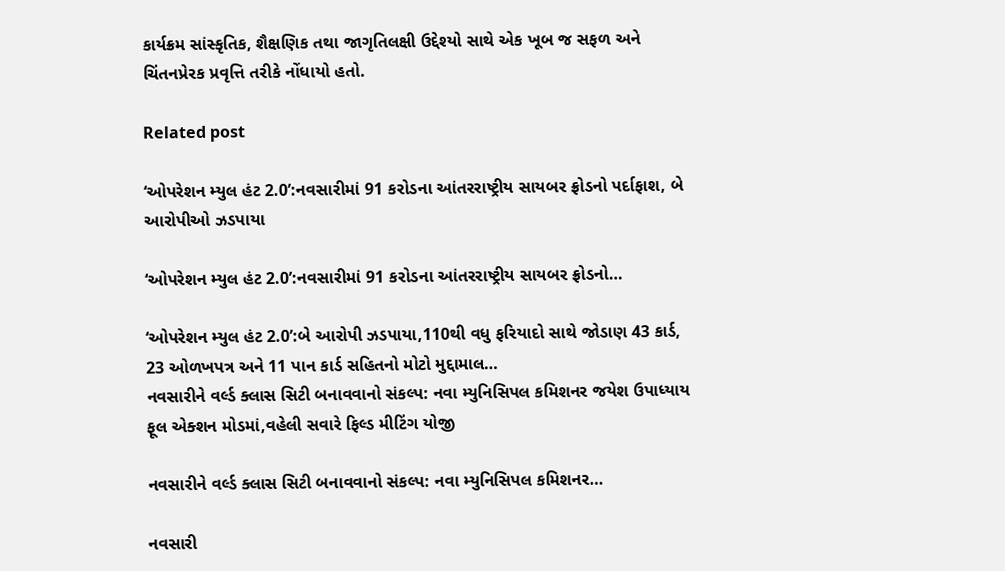કાર્યક્રમ સાંસ્કૃતિક, શૈક્ષણિક તથા જાગૃતિલક્ષી ઉદ્દેશ્યો સાથે એક ખૂબ જ સફળ અને ચિંતનપ્રેરક પ્રવૃત્તિ તરીકે નોંધાયો હતો.

Related post

‘ઓપરેશન મ્યુલ હંટ 2.0’:નવસારીમાં 91 કરોડના આંતરરાષ્ટ્રીય સાયબર ફ્રોડનો પર્દાફાશ, બે આરોપીઓ ઝડપાયા

‘ઓપરેશન મ્યુલ હંટ 2.0’:નવસારીમાં 91 કરોડના આંતરરાષ્ટ્રીય સાયબર ફ્રોડનો…

‘ઓપરેશન મ્યુલ હંટ 2.0’:બે આરોપી ઝડપાયા,110થી વધુ ફરિયાદો સાથે જોડાણ 43 કાર્ડ, 23 ઓળખપત્ર અને 11 પાન કાર્ડ સહિતનો મોટો મુદ્દામાલ…
નવસારીને વર્લ્ડ ક્લાસ સિટી બનાવવાનો સંકલ્પ: નવા મ્યુનિસિપલ કમિશનર જયેશ ઉપાધ્યાય ફૂલ એક્શન મોડમાં,વહેલી સવારે ફિલ્ડ મીટિંગ યોજી

નવસારીને વર્લ્ડ ક્લાસ સિટી બનાવવાનો સંકલ્પ: નવા મ્યુનિસિપલ કમિશનર…

નવસારી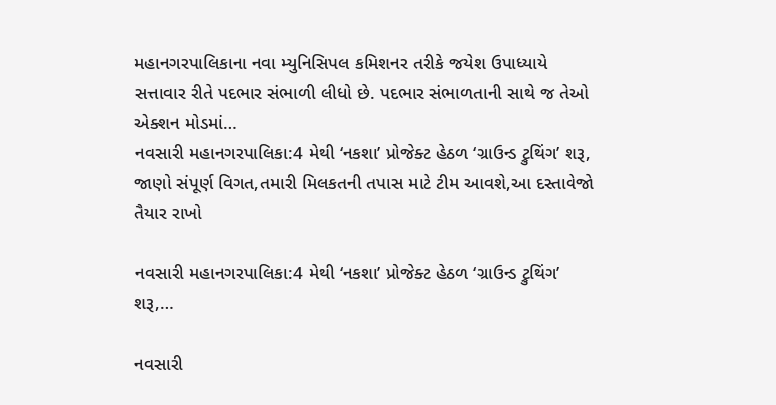મહાનગરપાલિકાના નવા મ્યુનિસિપલ કમિશનર તરીકે જયેશ ઉપાધ્યાયે સત્તાવાર રીતે પદભાર સંભાળી લીધો છે. પદભાર સંભાળતાની સાથે જ તેઓ એક્શન મોડમાં…
નવસારી મહાનગરપાલિકા:4 મેથી ‘નકશા’ પ્રોજેક્ટ હેઠળ ‘ગ્રાઉન્ડ ટ્રુથિંગ’ શરૂ, જાણો સંપૂર્ણ વિગત,તમારી મિલકતની તપાસ માટે ટીમ આવશે,આ દસ્તાવેજો તૈયાર રાખો

નવસારી મહાનગરપાલિકા:4 મેથી ‘નકશા’ પ્રોજેક્ટ હેઠળ ‘ગ્રાઉન્ડ ટ્રુથિંગ’ શરૂ,…

નવસારી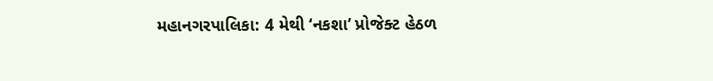મહાનગરપાલિકા: 4 મેથી ‘નકશા’ પ્રોજેક્ટ હેઠળ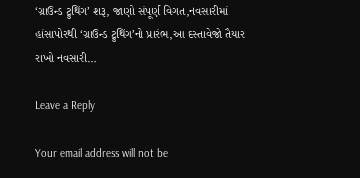‘ગ્રાઉન્ડ ટ્રુથિંગ’ શરૂ, જાણો સંપૂર્ણ વિગત,નવસારીમાં હાંસાપોરથી ‘ગ્રાઉન્ડ ટ્રુથિંગ’નો પ્રારંભ,આ દસ્તાવેજો તૈયાર રાખો નવસારી…

Leave a Reply

Your email address will not be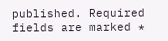published. Required fields are marked *